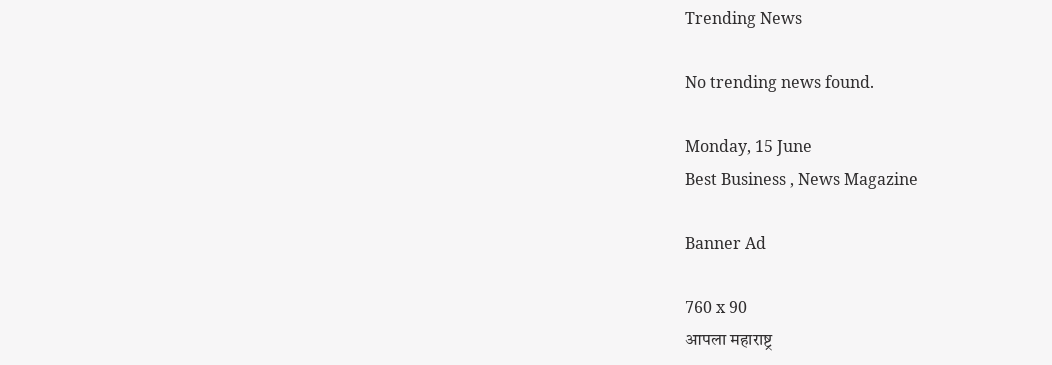Trending News

No trending news found.

Monday, 15 June
Best Business , News Magazine

Banner Ad

760 x 90
आपला महाराष्ट्र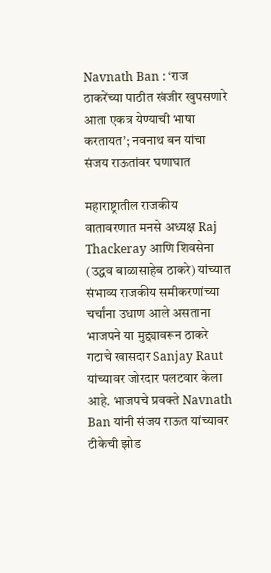Navnath Ban : ‘राज ठाकरेंच्या पाठीत खंजीर खुपसणारे आता एकत्र येण्याची भाषा करतायत’; नवनाथ बन यांचा संजय राऊतांवर घणाघात

महाराष्ट्रातील राजकीय वातावरणात मनसे अध्यक्ष Raj Thackeray आणि शिवसेना (उद्धव बाळासाहेब ठाकरे) यांच्यात संभाव्य राजकीय समीकरणांच्या चर्चांना उधाण आले असताना भाजपने या मुद्द्यावरून ठाकरे गटाचे खासदार Sanjay Raut यांच्यावर जोरदार पलटवार केला आहे. भाजपचे प्रवक्ते Navnath Ban यांनी संजय राऊत यांच्यावर टीकेची झोड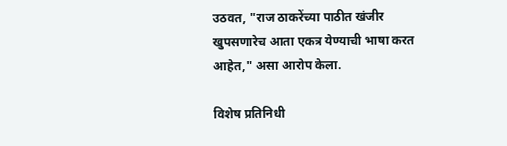उठवत, "राज ठाकरेंच्या पाठीत खंजीर खुपसणारेच आता एकत्र येण्याची भाषा करत आहेत," असा आरोप केला.

विशेष प्रतिनिधी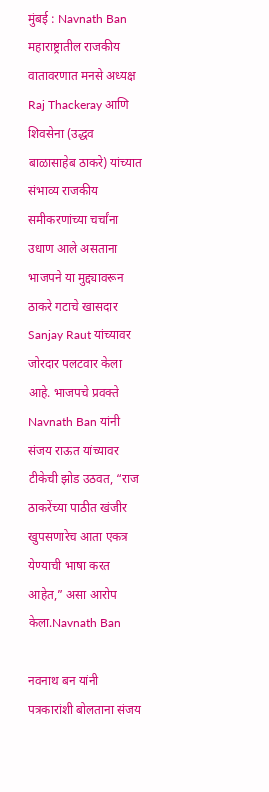मुंबई : Navnath Ban  महाराष्ट्रातील राजकीय वातावरणात मनसे अध्यक्ष Raj Thackeray आणि शिवसेना (उद्धव बाळासाहेब ठाकरे) यांच्यात संभाव्य राजकीय समीकरणांच्या चर्चांना उधाण आले असताना भाजपने या मुद्द्यावरून ठाकरे गटाचे खासदार Sanjay Raut यांच्यावर जोरदार पलटवार केला आहे. भाजपचे प्रवक्ते Navnath Ban यांनी संजय राऊत यांच्यावर टीकेची झोड उठवत, “राज ठाकरेंच्या पाठीत खंजीर खुपसणारेच आता एकत्र येण्याची भाषा करत आहेत,” असा आरोप केला.Navnath Ban

नवनाथ बन यांनी पत्रकारांशी बोलताना संजय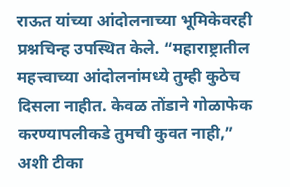राऊत यांच्या आंदोलनाच्या भूमिकेवरही प्रश्नचिन्ह उपस्थित केले. “महाराष्ट्रातील महत्त्वाच्या आंदोलनांमध्ये तुम्ही कुठेच दिसला नाहीत. केवळ तोंडाने गोळाफेक करण्यापलीकडे तुमची कुवत नाही,” अशी टीका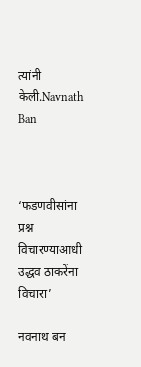त्यांनी केली.Navnath Ban



‘फडणवीसांना प्रश्न विचारण्याआधी उद्धव ठाकरेंना विचारा’

नवनाथ बन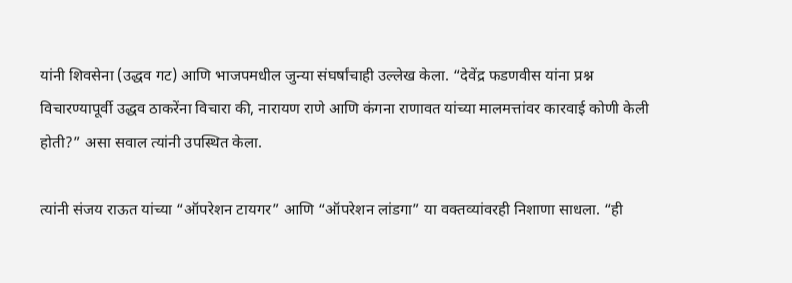यांनी शिवसेना (उद्धव गट) आणि भाजपमधील जुन्या संघर्षांचाही उल्लेख केला. “देवेंद्र फडणवीस यांना प्रश्न विचारण्यापूर्वी उद्धव ठाकरेंना विचारा की, नारायण राणे आणि कंगना राणावत यांच्या मालमत्तांवर कारवाई कोणी केली होती?” असा सवाल त्यांनी उपस्थित केला.

त्यांनी संजय राऊत यांच्या “ऑपरेशन टायगर” आणि “ऑपरेशन लांडगा” या वक्तव्यांवरही निशाणा साधला. “ही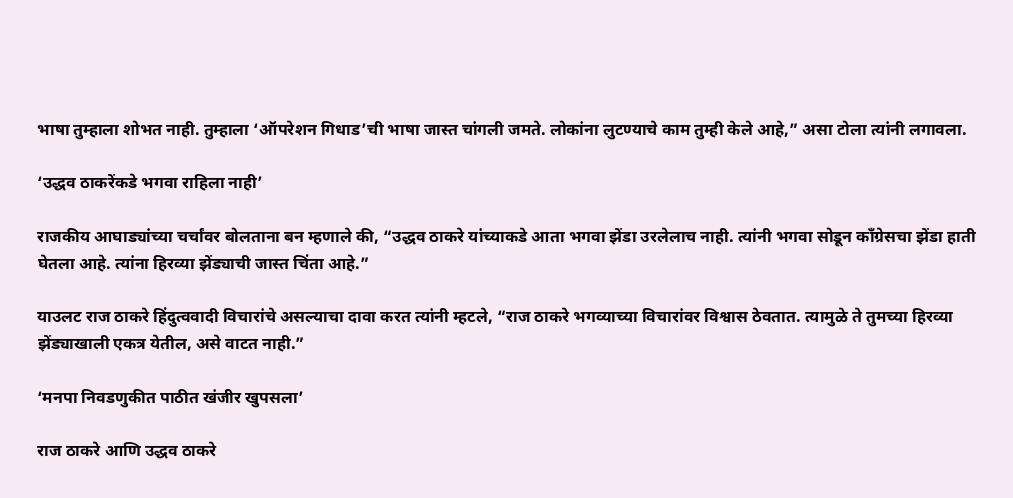भाषा तुम्हाला शोभत नाही. तुम्हाला ‘ऑपरेशन गिधाड’ची भाषा जास्त चांगली जमते. लोकांना लुटण्याचे काम तुम्ही केले आहे,” असा टोला त्यांनी लगावला.

‘उद्धव ठाकरेंकडे भगवा राहिला नाही’

राजकीय आघाड्यांच्या चर्चांवर बोलताना बन म्हणाले की, “उद्धव ठाकरे यांच्याकडे आता भगवा झेंडा उरलेलाच नाही. त्यांनी भगवा सोडून काँग्रेसचा झेंडा हाती घेतला आहे. त्यांना हिरव्या झेंड्याची जास्त चिंता आहे.”

याउलट राज ठाकरे हिंदुत्ववादी विचारांचे असल्याचा दावा करत त्यांनी म्हटले, “राज ठाकरे भगव्याच्या विचारांवर विश्वास ठेवतात. त्यामुळे ते तुमच्या हिरव्या झेंड्याखाली एकत्र येतील, असे वाटत नाही.”

‘मनपा निवडणुकीत पाठीत खंजीर खुपसला’

राज ठाकरे आणि उद्धव ठाकरे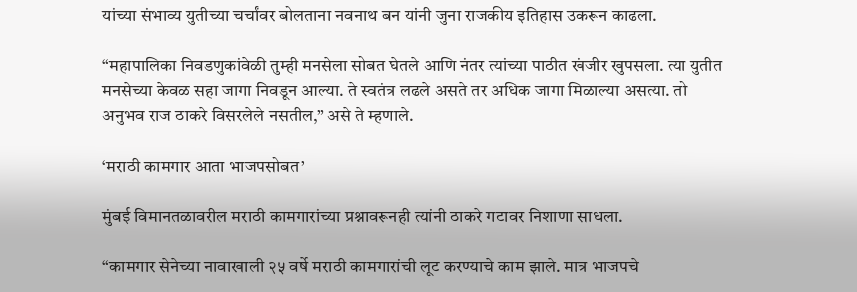यांच्या संभाव्य युतीच्या चर्चांवर बोलताना नवनाथ बन यांनी जुना राजकीय इतिहास उकरून काढला.

“महापालिका निवडणुकांवेळी तुम्ही मनसेला सोबत घेतले आणि नंतर त्यांच्या पाठीत खंजीर खुपसला. त्या युतीत मनसेच्या केवळ सहा जागा निवडून आल्या. ते स्वतंत्र लढले असते तर अधिक जागा मिळाल्या असत्या. तो अनुभव राज ठाकरे विसरलेले नसतील,” असे ते म्हणाले.

‘मराठी कामगार आता भाजपसोबत’

मुंबई विमानतळावरील मराठी कामगारांच्या प्रश्नावरूनही त्यांनी ठाकरे गटावर निशाणा साधला.

“कामगार सेनेच्या नावाखाली २५ वर्षे मराठी कामगारांची लूट करण्याचे काम झाले. मात्र भाजपचे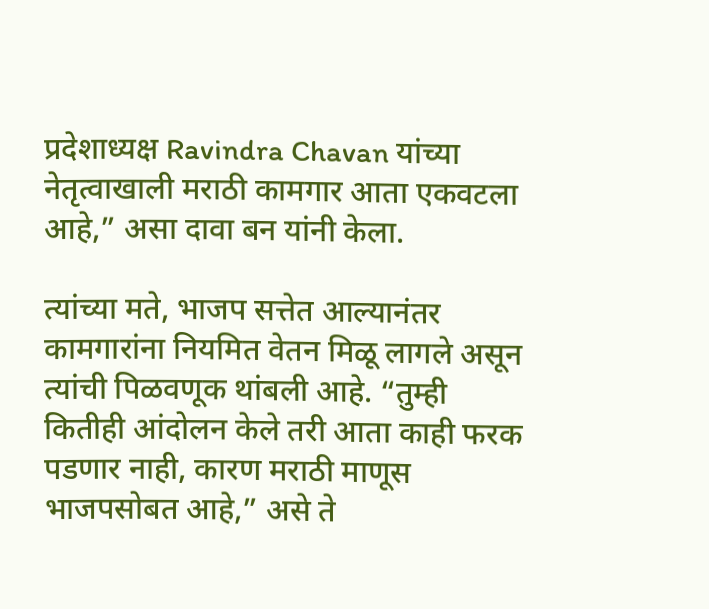प्रदेशाध्यक्ष Ravindra Chavan यांच्या नेतृत्वाखाली मराठी कामगार आता एकवटला आहे,” असा दावा बन यांनी केला.

त्यांच्या मते, भाजप सत्तेत आल्यानंतर कामगारांना नियमित वेतन मिळू लागले असून त्यांची पिळवणूक थांबली आहे. “तुम्ही कितीही आंदोलन केले तरी आता काही फरक पडणार नाही, कारण मराठी माणूस भाजपसोबत आहे,” असे ते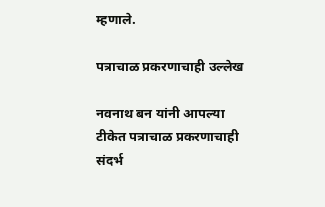म्हणाले.

पत्राचाळ प्रकरणाचाही उल्लेख

नवनाथ बन यांनी आपल्या टीकेत पत्राचाळ प्रकरणाचाही संदर्भ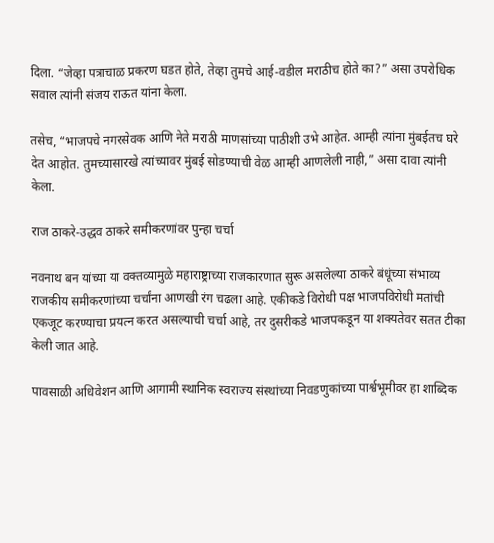दिला. “जेव्हा पत्राचाळ प्रकरण घडत होते, तेव्हा तुमचे आई-वडील मराठीच होते का?” असा उपरोधिक सवाल त्यांनी संजय राऊत यांना केला.

तसेच, “भाजपचे नगरसेवक आणि नेते मराठी माणसांच्या पाठीशी उभे आहेत. आम्ही त्यांना मुंबईतच घरे देत आहोत. तुमच्यासारखे त्यांच्यावर मुंबई सोडण्याची वेळ आम्ही आणलेली नाही,” असा दावा त्यांनी केला.

राज ठाकरे-उद्धव ठाकरे समीकरणांवर पुन्हा चर्चा

नवनाथ बन यांच्या या वक्तव्यामुळे महाराष्ट्राच्या राजकारणात सुरू असलेल्या ठाकरे बंधूंच्या संभाव्य राजकीय समीकरणांच्या चर्चांना आणखी रंग चढला आहे. एकीकडे विरोधी पक्ष भाजपविरोधी मतांची एकजूट करण्याचा प्रयत्न करत असल्याची चर्चा आहे, तर दुसरीकडे भाजपकडून या शक्यतेवर सतत टीका केली जात आहे.

पावसाळी अधिवेशन आणि आगामी स्थानिक स्वराज्य संस्थांच्या निवडणुकांच्या पार्श्वभूमीवर हा शाब्दिक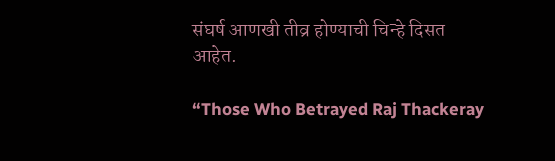संघर्ष आणखी तीव्र होण्याची चिन्हे दिसत आहेत.

“Those Who Betrayed Raj Thackeray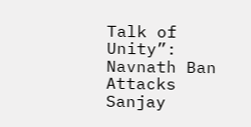Talk of Unity”: Navnath Ban Attacks Sanjay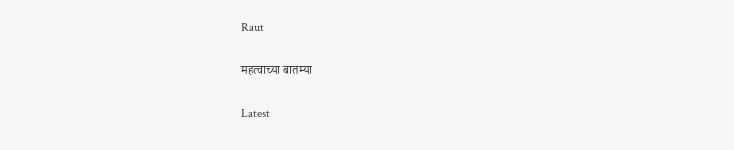Raut

महत्वाच्या बातम्या

Latest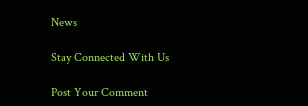News

Stay Connected With Us

Post Your Comment